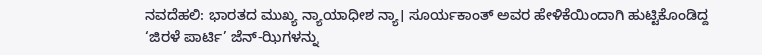ನವದೆಹಲಿ: ಭಾರತದ ಮುಖ್ಯ ನ್ಯಾಯಾಧೀಶ ನ್ಯಾ। ಸೂರ್ಯಕಾಂತ್ ಅವರ ಹೇಳಿಕೆಯಿಂದಾಗಿ ಹುಟ್ಟಿಕೊಂಡಿದ್ದ ‘ಜಿರಳೆ ಪಾರ್ಟಿ’ ಜೆನ್-ಝಿಗಳನ್ನು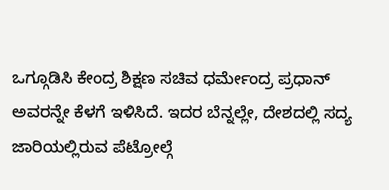ಒಗ್ಗೂಡಿಸಿ ಕೇಂದ್ರ ಶಿಕ್ಷಣ ಸಚಿವ ಧರ್ಮೇಂದ್ರ ಪ್ರಧಾನ್ ಅವರನ್ನೇ ಕೆಳಗೆ ಇಳಿಸಿದೆ. ಇದರ ಬೆನ್ನಲ್ಲೇ, ದೇಶದಲ್ಲಿ ಸದ್ಯ ಜಾರಿಯಲ್ಲಿರುವ ಪೆಟ್ರೋಲ್ಗೆ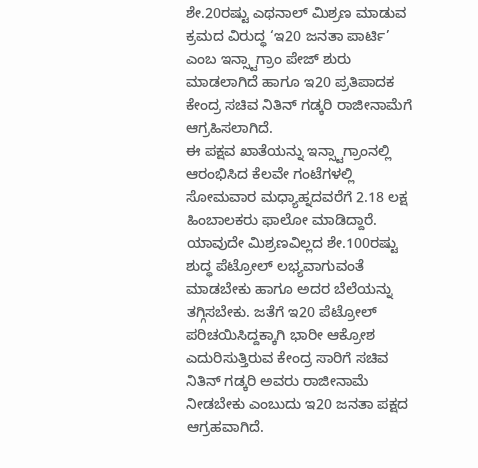ಶೇ.20ರಷ್ಟು ಎಥನಾಲ್ ಮಿಶ್ರಣ ಮಾಡುವ ಕ್ರಮದ ವಿರುದ್ಧ ‘ಇ20 ಜನತಾ ಪಾರ್ಟಿ’ ಎಂಬ ಇನ್ಸ್ಟಾಗ್ರಾಂ ಪೇಜ್ ಶುರು ಮಾಡಲಾಗಿದೆ ಹಾಗೂ ಇ20 ಪ್ರತಿಪಾದಕ ಕೇಂದ್ರ ಸಚಿವ ನಿತಿನ್ ಗಡ್ಕರಿ ರಾಜೀನಾಮೆಗೆ ಆಗ್ರಹಿಸಲಾಗಿದೆ.
ಈ ಪಕ್ಷವ ಖಾತೆಯನ್ನು ಇನ್ಸ್ಟಾಗ್ರಾಂನಲ್ಲಿ ಆರಂಭಿಸಿದ ಕೆಲವೇ ಗಂಟೆಗಳಲ್ಲಿ ಸೋಮವಾರ ಮಧ್ಯಾಹ್ನದವರೆಗೆ 2.18 ಲಕ್ಷ ಹಿಂಬಾಲಕರು ಫಾಲೋ ಮಾಡಿದ್ದಾರೆ.
ಯಾವುದೇ ಮಿಶ್ರಣವಿಲ್ಲದ ಶೇ.100ರಷ್ಟು ಶುದ್ಧ ಪೆಟ್ರೋಲ್ ಲಭ್ಯವಾಗುವಂತೆ ಮಾಡಬೇಕು ಹಾಗೂ ಅದರ ಬೆಲೆಯನ್ನು ತಗ್ಗಿಸಬೇಕು. ಜತೆಗೆ ಇ20 ಪೆಟ್ರೋಲ್ ಪರಿಚಯಿಸಿದ್ದಕ್ಕಾಗಿ ಭಾರೀ ಆಕ್ರೋಶ ಎದುರಿಸುತ್ತಿರುವ ಕೇಂದ್ರ ಸಾರಿಗೆ ಸಚಿವ ನಿತಿನ್ ಗಡ್ಕರಿ ಅವರು ರಾಜೀನಾಮೆ ನೀಡಬೇಕು ಎಂಬುದು ಇ20 ಜನತಾ ಪಕ್ಷದ ಆಗ್ರಹವಾಗಿದೆ.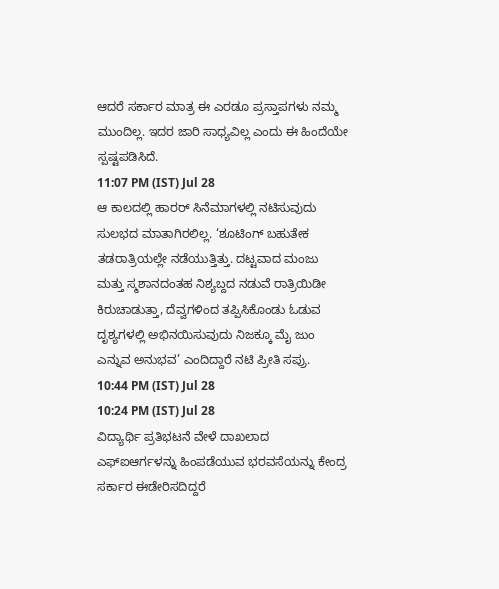ಆದರೆ ಸರ್ಕಾರ ಮಾತ್ರ ಈ ಎರಡೂ ಪ್ರಸ್ತಾಪಗಳು ನಮ್ಮ ಮುಂದಿಲ್ಲ. ಇದರ ಜಾರಿ ಸಾಧ್ಯವಿಲ್ಲ ಎಂದು ಈ ಹಿಂದೆಯೇ ಸ್ಪಷ್ಟಪಡಿಸಿದೆ.
11:07 PM (IST) Jul 28
ಆ ಕಾಲದಲ್ಲಿ ಹಾರರ್ ಸಿನೆಮಾಗಳಲ್ಲಿ ನಟಿಸುವುದು ಸುಲಭದ ಮಾತಾಗಿರಲಿಲ್ಲ. ‘ಶೂಟಿಂಗ್ ಬಹುತೇಕ ತಡರಾತ್ರಿಯಲ್ಲೇ ನಡೆಯುತ್ತಿತ್ತು. ದಟ್ಟವಾದ ಮಂಜು ಮತ್ತು ಸ್ಮಶಾನದಂತಹ ನಿಶ್ಯಬ್ದದ ನಡುವೆ ರಾತ್ರಿಯಿಡೀ ಕಿರುಚಾಡುತ್ತಾ, ದೆವ್ವಗಳಿಂದ ತಪ್ಪಿಸಿಕೊಂಡು ಓಡುವ ದೃಶ್ಯಗಳಲ್ಲಿ ಅಭಿನಯಿಸುವುದು ನಿಜಕ್ಕೂ ಮೈ ಜುಂ ಎನ್ನುವ ಅನುಭವ’ ಎಂದಿದ್ದಾರೆ ನಟಿ ಪ್ರೀತಿ ಸಪ್ರು.
10:44 PM (IST) Jul 28
10:24 PM (IST) Jul 28
ವಿದ್ಯಾರ್ಥಿ ಪ್ರತಿಭಟನೆ ವೇಳೆ ದಾಖಲಾದ ಎಫ್ಐಆರ್ಗಳನ್ನು ಹಿಂಪಡೆಯುವ ಭರವಸೆಯನ್ನು ಕೇಂದ್ರ ಸರ್ಕಾರ ಈಡೇರಿಸದಿದ್ದರೆ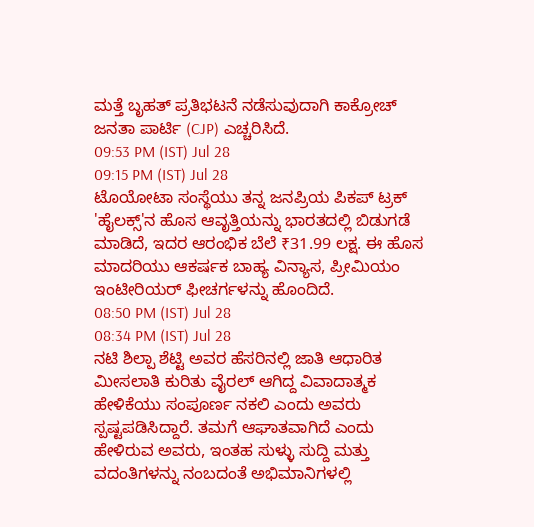ಮತ್ತೆ ಬೃಹತ್ ಪ್ರತಿಭಟನೆ ನಡೆಸುವುದಾಗಿ ಕಾಕ್ರೋಚ್ ಜನತಾ ಪಾರ್ಟಿ (CJP) ಎಚ್ಚರಿಸಿದೆ.
09:53 PM (IST) Jul 28
09:15 PM (IST) Jul 28
ಟೊಯೋಟಾ ಸಂಸ್ಥೆಯು ತನ್ನ ಜನಪ್ರಿಯ ಪಿಕಪ್ ಟ್ರಕ್ 'ಹೈಲಕ್ಸ್'ನ ಹೊಸ ಆವೃತ್ತಿಯನ್ನು ಭಾರತದಲ್ಲಿ ಬಿಡುಗಡೆ ಮಾಡಿದೆ, ಇದರ ಆರಂಭಿಕ ಬೆಲೆ ₹31.99 ಲಕ್ಷ. ಈ ಹೊಸ ಮಾದರಿಯು ಆಕರ್ಷಕ ಬಾಹ್ಯ ವಿನ್ಯಾಸ, ಪ್ರೀಮಿಯಂ ಇಂಟೀರಿಯರ್ ಫೀಚರ್ಗಳನ್ನು ಹೊಂದಿದೆ.
08:50 PM (IST) Jul 28
08:34 PM (IST) Jul 28
ನಟಿ ಶಿಲ್ಪಾ ಶೆಟ್ಟಿ ಅವರ ಹೆಸರಿನಲ್ಲಿ ಜಾತಿ ಆಧಾರಿತ ಮೀಸಲಾತಿ ಕುರಿತು ವೈರಲ್ ಆಗಿದ್ದ ವಿವಾದಾತ್ಮಕ ಹೇಳಿಕೆಯು ಸಂಪೂರ್ಣ ನಕಲಿ ಎಂದು ಅವರು ಸ್ಪಷ್ಟಪಡಿಸಿದ್ದಾರೆ. ತಮಗೆ ಆಘಾತವಾಗಿದೆ ಎಂದು ಹೇಳಿರುವ ಅವರು, ಇಂತಹ ಸುಳ್ಳು ಸುದ್ದಿ ಮತ್ತು ವದಂತಿಗಳನ್ನು ನಂಬದಂತೆ ಅಭಿಮಾನಿಗಳಲ್ಲಿ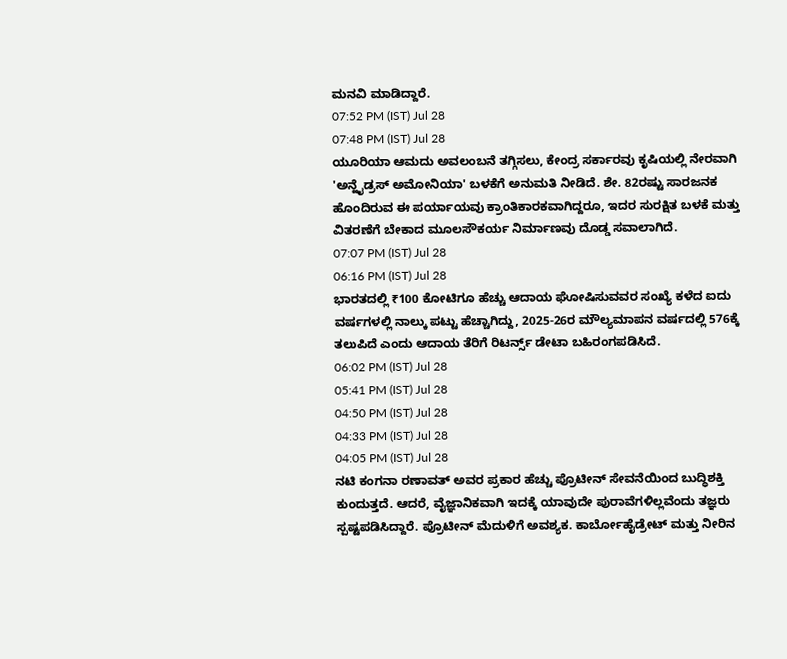ಮನವಿ ಮಾಡಿದ್ದಾರೆ.
07:52 PM (IST) Jul 28
07:48 PM (IST) Jul 28
ಯೂರಿಯಾ ಆಮದು ಅವಲಂಬನೆ ತಗ್ಗಿಸಲು, ಕೇಂದ್ರ ಸರ್ಕಾರವು ಕೃಷಿಯಲ್ಲಿ ನೇರವಾಗಿ 'ಅನ್ಹೈಡ್ರಸ್ ಅಮೋನಿಯಾ' ಬಳಕೆಗೆ ಅನುಮತಿ ನೀಡಿದೆ. ಶೇ. 82ರಷ್ಟು ಸಾರಜನಕ ಹೊಂದಿರುವ ಈ ಪರ್ಯಾಯವು ಕ್ರಾಂತಿಕಾರಕವಾಗಿದ್ದರೂ, ಇದರ ಸುರಕ್ಷಿತ ಬಳಕೆ ಮತ್ತು ವಿತರಣೆಗೆ ಬೇಕಾದ ಮೂಲಸೌಕರ್ಯ ನಿರ್ಮಾಣವು ದೊಡ್ಡ ಸವಾಲಾಗಿದೆ.
07:07 PM (IST) Jul 28
06:16 PM (IST) Jul 28
ಭಾರತದಲ್ಲಿ ₹100 ಕೋಟಿಗೂ ಹೆಚ್ಚು ಆದಾಯ ಘೋಷಿಸುವವರ ಸಂಖ್ಯೆ ಕಳೆದ ಐದು ವರ್ಷಗಳಲ್ಲಿ ನಾಲ್ಕು ಪಟ್ಟು ಹೆಚ್ಚಾಗಿದ್ದು, 2025-26ರ ಮೌಲ್ಯಮಾಪನ ವರ್ಷದಲ್ಲಿ 576ಕ್ಕೆ ತಲುಪಿದೆ ಎಂದು ಆದಾಯ ತೆರಿಗೆ ರಿಟರ್ನ್ಸ್ ಡೇಟಾ ಬಹಿರಂಗಪಡಿಸಿದೆ.
06:02 PM (IST) Jul 28
05:41 PM (IST) Jul 28
04:50 PM (IST) Jul 28
04:33 PM (IST) Jul 28
04:05 PM (IST) Jul 28
ನಟಿ ಕಂಗನಾ ರಣಾವತ್ ಅವರ ಪ್ರಕಾರ ಹೆಚ್ಚು ಪ್ರೊಟೀನ್ ಸೇವನೆಯಿಂದ ಬುದ್ಧಿಶಕ್ತಿ ಕುಂದುತ್ತದೆ. ಆದರೆ, ವೈಜ್ಞಾನಿಕವಾಗಿ ಇದಕ್ಕೆ ಯಾವುದೇ ಪುರಾವೆಗಳಿಲ್ಲವೆಂದು ತಜ್ಞರು ಸ್ಪಷ್ಟಪಡಿಸಿದ್ದಾರೆ. ಪ್ರೊಟೀನ್ ಮೆದುಳಿಗೆ ಅವಶ್ಯಕ. ಕಾರ್ಬೋಹೈಡ್ರೇಟ್ ಮತ್ತು ನೀರಿನ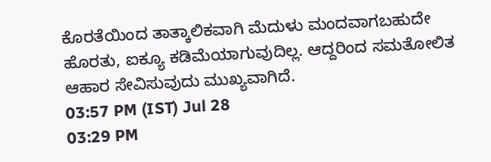ಕೊರತೆಯಿಂದ ತಾತ್ಕಾಲಿಕವಾಗಿ ಮೆದುಳು ಮಂದವಾಗಬಹುದೇ ಹೊರತು, ಐಕ್ಯೂ ಕಡಿಮೆಯಾಗುವುದಿಲ್ಲ. ಆದ್ದರಿಂದ ಸಮತೋಲಿತ ಆಹಾರ ಸೇವಿಸುವುದು ಮುಖ್ಯವಾಗಿದೆ.
03:57 PM (IST) Jul 28
03:29 PM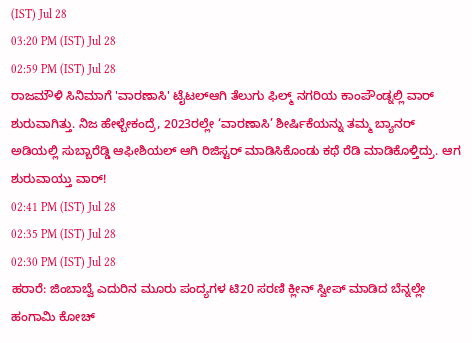(IST) Jul 28
03:20 PM (IST) Jul 28
02:59 PM (IST) Jul 28
ರಾಜಮೌಳಿ ಸಿನಿಮಾಗೆ 'ವಾರಣಾಸಿ' ಟೈಟಲ್ಆಗಿ ತೆಲುಗು ಫಿಲ್ಮ್ ನಗರಿಯ ಕಾಂಪೌಂಡ್ನಲ್ಲಿ ವಾರ್ ಶುರುವಾಗಿತ್ತು. ನಿಜ ಹೇಳ್ಬೇಕಂದ್ರೆ, 2023ರಲ್ಲೇ ‘ವಾರಣಾಸಿ’ ಶೀರ್ಷಿಕೆಯನ್ನು ತಮ್ಮ ಬ್ಯಾನರ್ ಅಡಿಯಲ್ಲಿ ಸುಬ್ಬಾರೆಡ್ಡಿ ಆಫೀಶಿಯಲ್ ಆಗಿ ರಿಜಿಸ್ಟರ್ ಮಾಡಿಸಿಕೊಂಡು ಕಥೆ ರೆಡಿ ಮಾಡಿಕೊಳ್ತಿದ್ರು. ಆಗ ಶುರುವಾಯ್ತು ವಾರ್!
02:41 PM (IST) Jul 28
02:35 PM (IST) Jul 28
02:30 PM (IST) Jul 28
ಹರಾರೆ: ಜಿಂಬಾಬ್ವೆ ಎದುರಿನ ಮೂರು ಪಂದ್ಯಗಳ ಟಿ20 ಸರಣಿ ಕ್ಲೀನ್ ಸ್ವೀಪ್ ಮಾಡಿದ ಬೆನ್ನಲ್ಲೇ ಹಂಗಾಮಿ ಕೋಚ್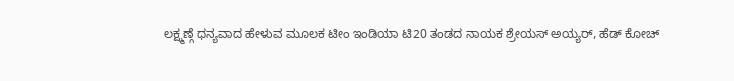ಲಕ್ಷ್ಮಣ್ಗೆ ಧನ್ಯವಾದ ಹೇಳುವ ಮೂಲಕ ಟೀಂ ಇಂಡಿಯಾ ಟಿ20 ತಂಡದ ನಾಯಕ ಶ್ರೇಯಸ್ ಅಯ್ಯರ್, ಹೆಡ್ ಕೋಚ್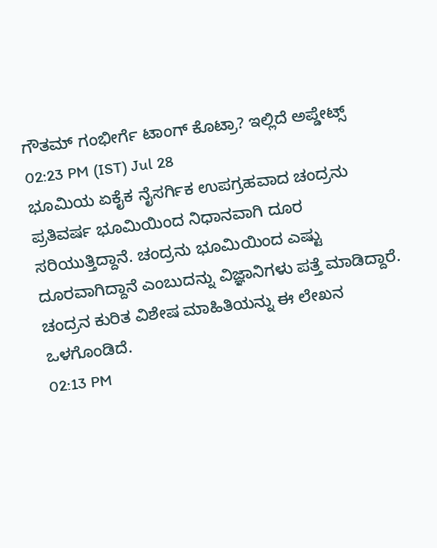ಗೌತಮ್ ಗಂಭೀರ್ಗೆ ಟಾಂಗ್ ಕೊಟ್ರಾ? ಇಲ್ಲಿದೆ ಅಪ್ಡೇಟ್ಸ್
02:23 PM (IST) Jul 28
ಭೂಮಿಯ ಏಕೈಕ ನೈಸರ್ಗಿಕ ಉಪಗ್ರಹವಾದ ಚಂದ್ರನು ಪ್ರತಿವರ್ಷ ಭೂಮಿಯಿಂದ ನಿಧಾನವಾಗಿ ದೂರ ಸರಿಯುತ್ತಿದ್ದಾನೆ. ಚಂದ್ರನು ಭೂಮಿಯಿಂದ ಎಷ್ಟು ದೂರವಾಗಿದ್ದಾನೆ ಎಂಬುದನ್ನು ವಿಜ್ಞಾನಿಗಳು ಪತ್ತೆ ಮಾಡಿದ್ದಾರೆ. ಚಂದ್ರನ ಕುರಿತ ವಿಶೇಷ ಮಾಹಿತಿಯನ್ನು ಈ ಲೇಖನ ಒಳಗೊಂಡಿದೆ.
02:13 PM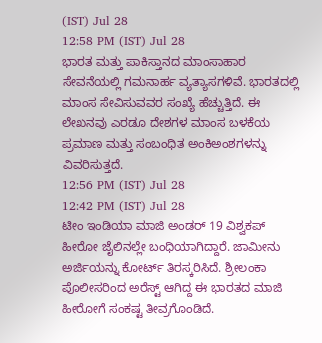(IST) Jul 28
12:58 PM (IST) Jul 28
ಭಾರತ ಮತ್ತು ಪಾಕಿಸ್ತಾನದ ಮಾಂಸಾಹಾರ ಸೇವನೆಯಲ್ಲಿ ಗಮನಾರ್ಹ ವ್ಯತ್ಯಾಸಗಳಿವೆ. ಭಾರತದಲ್ಲಿ ಮಾಂಸ ಸೇವಿಸುವವರ ಸಂಖ್ಯೆ ಹೆಚ್ಚುತ್ತಿದೆ. ಈ ಲೇಖನವು ಎರಡೂ ದೇಶಗಳ ಮಾಂಸ ಬಳಕೆಯ ಪ್ರಮಾಣ ಮತ್ತು ಸಂಬಂಧಿತ ಅಂಕಿಅಂಶಗಳನ್ನು ವಿವರಿಸುತ್ತದೆ.
12:56 PM (IST) Jul 28
12:42 PM (IST) Jul 28
ಟೀಂ ಇಂಡಿಯಾ ಮಾಜಿ ಅಂಡರ್ 19 ವಿಶ್ವಕಪ್ ಹೀರೋ ಜೈಲಿನಲ್ಲೇ ಬಂಧಿಯಾಗಿದ್ದಾರೆ. ಜಾಮೀನು ಅರ್ಜಿಯನ್ನು ಕೋರ್ಟ್ ತಿರಸ್ಕರಿಸಿದೆ. ಶ್ರೀಲಂಕಾ ಪೊಲೀಸರಿಂದ ಅರೆಸ್ಟ್ ಆಗಿದ್ದ ಈ ಭಾರತದ ಮಾಜಿ ಹೀರೋಗೆ ಸಂಕಷ್ಟ ತೀವ್ರಗೊಂಡಿದೆ.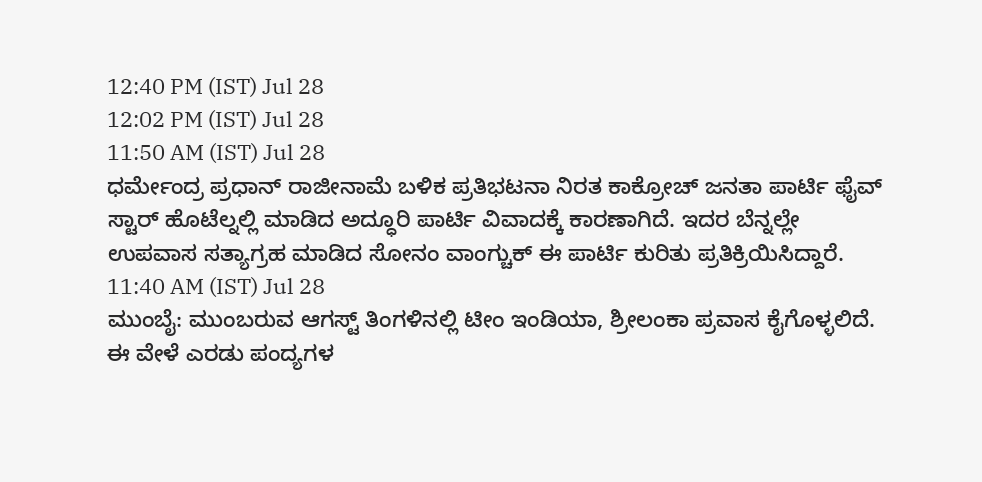12:40 PM (IST) Jul 28
12:02 PM (IST) Jul 28
11:50 AM (IST) Jul 28
ಧರ್ಮೇಂದ್ರ ಪ್ರಧಾನ್ ರಾಜೀನಾಮೆ ಬಳಿಕ ಪ್ರತಿಭಟನಾ ನಿರತ ಕಾಕ್ರೋಚ್ ಜನತಾ ಪಾರ್ಟಿ ಫೈವ್ ಸ್ಟಾರ್ ಹೊಟೆಲ್ನಲ್ಲಿ ಮಾಡಿದ ಅದ್ಧೂರಿ ಪಾರ್ಟಿ ವಿವಾದಕ್ಕೆ ಕಾರಣಾಗಿದೆ. ಇದರ ಬೆನ್ನಲ್ಲೇ ಉಪವಾಸ ಸತ್ಯಾಗ್ರಹ ಮಾಡಿದ ಸೋನಂ ವಾಂಗ್ಚುಕ್ ಈ ಪಾರ್ಟಿ ಕುರಿತು ಪ್ರತಿಕ್ರಿಯಿಸಿದ್ದಾರೆ.
11:40 AM (IST) Jul 28
ಮುಂಬೈ: ಮುಂಬರುವ ಆಗಸ್ಟ್ ತಿಂಗಳಿನಲ್ಲಿ ಟೀಂ ಇಂಡಿಯಾ, ಶ್ರೀಲಂಕಾ ಪ್ರವಾಸ ಕೈಗೊಳ್ಳಲಿದೆ. ಈ ವೇಳೆ ಎರಡು ಪಂದ್ಯಗಳ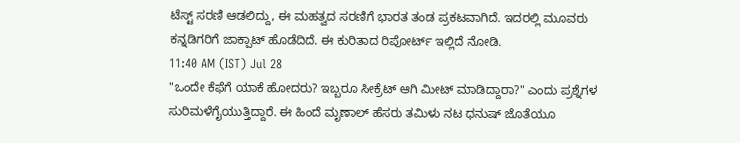ಟೆಸ್ಟ್ ಸರಣಿ ಆಡಲಿದ್ದು, ಈ ಮಹತ್ವದ ಸರಣಿಗೆ ಭಾರತ ತಂಡ ಪ್ರಕಟವಾಗಿದೆ. ಇದರಲ್ಲಿ ಮೂವರು ಕನ್ನಡಿಗರಿಗೆ ಜಾಕ್ಪಾಟ್ ಹೊಡೆದಿದೆ. ಈ ಕುರಿತಾದ ರಿಪೋರ್ಟ್ ಇಲ್ಲಿದೆ ನೋಡಿ.
11:40 AM (IST) Jul 28
"ಒಂದೇ ಕೆಫೆಗೆ ಯಾಕೆ ಹೋದರು? ಇಬ್ಬರೂ ಸೀಕ್ರೆಟ್ ಆಗಿ ಮೀಟ್ ಮಾಡಿದ್ದಾರಾ?" ಎಂದು ಪ್ರಶ್ನೆಗಳ ಸುರಿಮಳೆಗೈಯುತ್ತಿದ್ದಾರೆ. ಈ ಹಿಂದೆ ಮೃಣಾಲ್ ಹೆಸರು ತಮಿಳು ನಟ ಧನುಷ್ ಜೊತೆಯೂ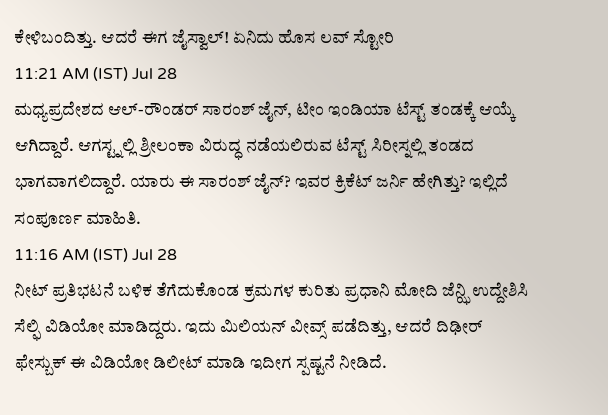ಕೇಳಿಬಂದಿತ್ತು. ಆದರೆ ಈಗ ಜೈಸ್ವಾಲ್! ಏನಿದು ಹೊಸ ಲವ್ ಸ್ಟೋರಿ
11:21 AM (IST) Jul 28
ಮಧ್ಯಪ್ರದೇಶದ ಆಲ್-ರೌಂಡರ್ ಸಾರಂಶ್ ಜೈನ್, ಟೀಂ ಇಂಡಿಯಾ ಟೆಸ್ಟ್ ತಂಡಕ್ಕೆ ಆಯ್ಕೆ ಆಗಿದ್ದಾರೆ. ಆಗಸ್ಟ್ನಲ್ಲಿ ಶ್ರೀಲಂಕಾ ವಿರುದ್ಧ ನಡೆಯಲಿರುವ ಟೆಸ್ಟ್ ಸಿರೀಸ್ನಲ್ಲಿ ತಂಡದ ಭಾಗವಾಗಲಿದ್ದಾರೆ. ಯಾರು ಈ ಸಾರಂಶ್ ಜೈನ್? ಇವರ ಕ್ರಿಕೆಟ್ ಜರ್ನಿ ಹೇಗಿತ್ತು? ಇಲ್ಲಿದೆ ಸಂಪೂರ್ಣ ಮಾಹಿತಿ.
11:16 AM (IST) Jul 28
ನೀಟ್ ಪ್ರತಿಭಟನೆ ಬಳಿಕ ತೆಗೆದುಕೊಂಡ ಕ್ರಮಗಳ ಕುರಿತು ಪ್ರಧಾನಿ ಮೋದಿ ಜೆನ್ಝಿ ಉದ್ದೇಶಿಸಿ ಸೆಲ್ಫಿ ವಿಡಿಯೋ ಮಾಡಿದ್ದರು. ಇದು ಮಿಲಿಯನ್ ವೀವ್ಸ್ ಪಡೆದಿತ್ತು, ಆದರೆ ದಿಢೀರ್ ಫೇಸ್ಬುಕ್ ಈ ವಿಡಿಯೋ ಡಿಲೀಟ್ ಮಾಡಿ ಇದೀಗ ಸ್ಪಷ್ಟನೆ ನೀಡಿದೆ.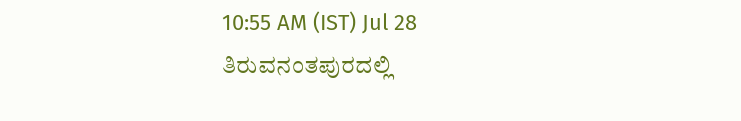10:55 AM (IST) Jul 28
ತಿರುವನಂತಪುರದಲ್ಲಿ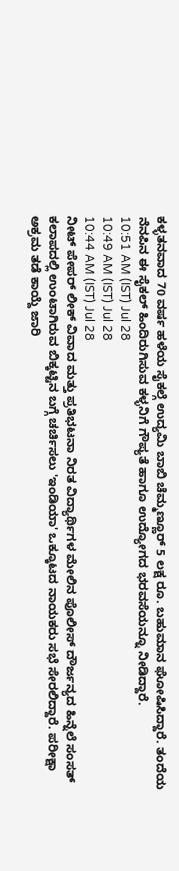ಕಳ್ಳತನವಾದ 70 ವರ್ಷ ಹಳೆಯ ಸೈಕಲ್ಗೆ ಉದ್ಯಮಿ ಬಾಬಿ ಚೆಮ್ಮಣ್ಣೂರ್ 5 ಲಕ್ಷ ರೂ. ಬಹುಮಾನ ಘೋಷಿಸಿದ್ದಾರೆ. ತಂದೆಯ ನೆನಪಿನ ಈ ಸೈಕಲ್ ಹಿಂದಿರುಗಿಸುವ ಕಳ್ಳನಿಗೆ ಗೌಪ್ಯತೆ ಹಾಗೂ ಉದ್ಯೋಗದ ಭರವಸೆಯನ್ನೂ ನೀಡಿದ್ದಾರೆ.
10:51 AM (IST) Jul 28
10:49 AM (IST) Jul 28
10:44 AM (IST) Jul 28
ನೀಟ್ ಪೇಪರ್ ಲೀಕ್ ವಿವಾದ ಮತ್ತು ಪ್ರತಿಭಟನಾ ನಿರತ ವಿದ್ಯಾರ್ಥಿಗಳ ಮೇಲಿನ ಪೊಲೀಸ್ ದೌರ್ಜನ್ಯದ ಹಿನ್ನೆಲೆ ಸಂಸತ್ ಕಲಾಪದಲ್ಲಿ ಉಂಟಾಗಿರುವ ಬಿಕ್ಕಟ್ಟಿನ ಬಗ್ಗೆ ಚರ್ಚಿಸಲು 'ಇಂಡಿಯಾ' ಒಕ್ಕೂಟದ ನಾಯಕರು ಸಭೆ ಸೇರಲಿದ್ದಾರೆ. ಪರೀಕ್ಷಾ ಅಕ್ರಮ ತಡೆ ಕಾಯ್ದೆ ಜಾರಿ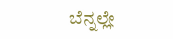ಬೆನ್ನಲ್ಲೇ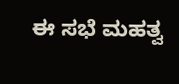ಈ ಸಭೆ ಮಹತ್ವ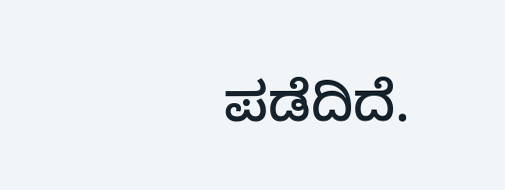ಪಡೆದಿದೆ.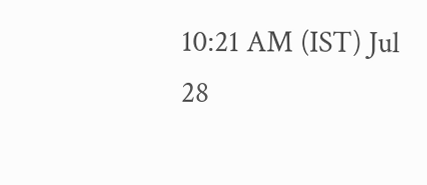10:21 AM (IST) Jul 28